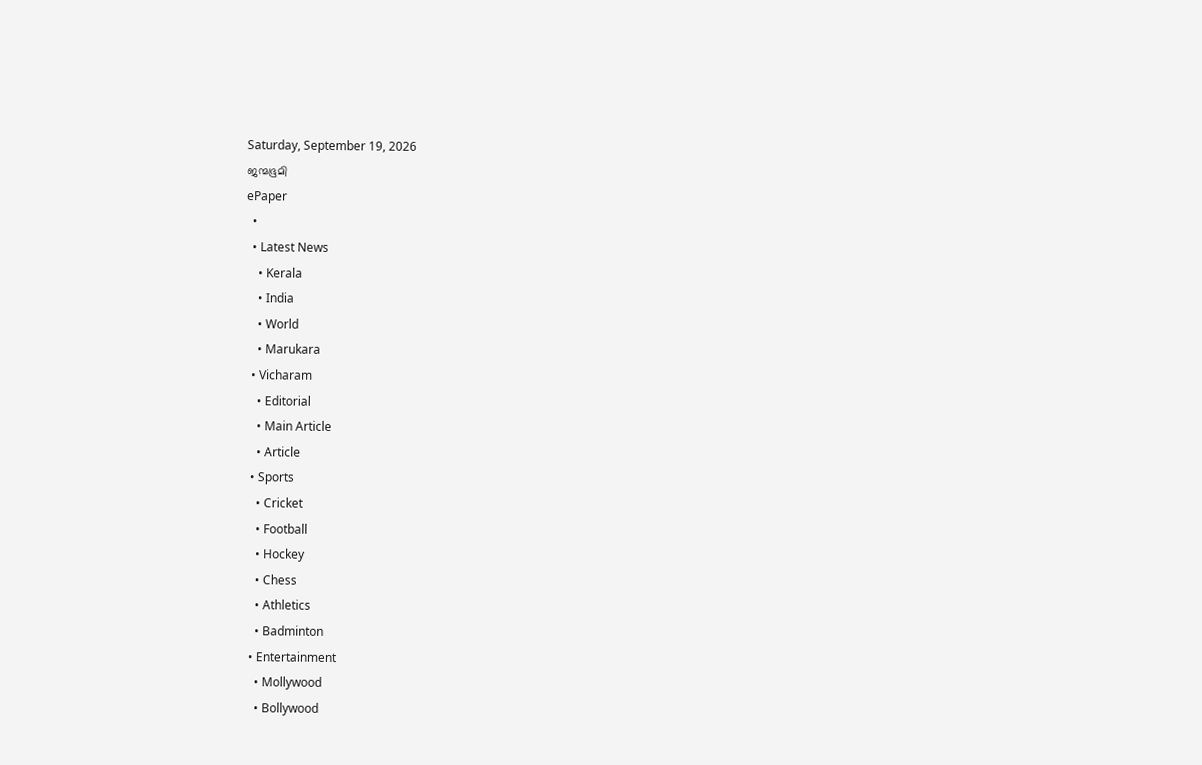Saturday, September 19, 2026
ജന്മഭൂമി
ePaper
  •
  • Latest News
    • Kerala
    • India
    • World
    • Marukara
  • Vicharam
    • Editorial
    • Main Article
    • Article
  • Sports
    • Cricket
    • Football
    • Hockey
    • Chess
    • Athletics
    • Badminton
  • Entertainment
    • Mollywood
    • Bollywood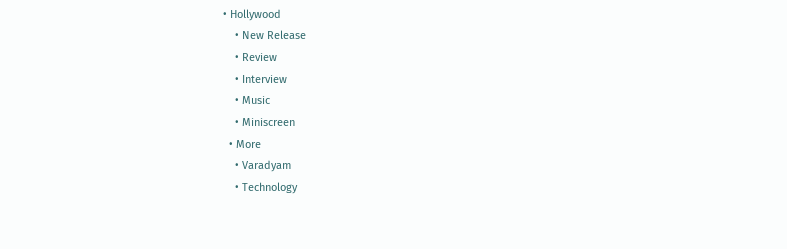• Hollywood
    • New Release
    • Review
    • Interview
    • Music
    • Miniscreen
  • More
    • Varadyam
    • Technology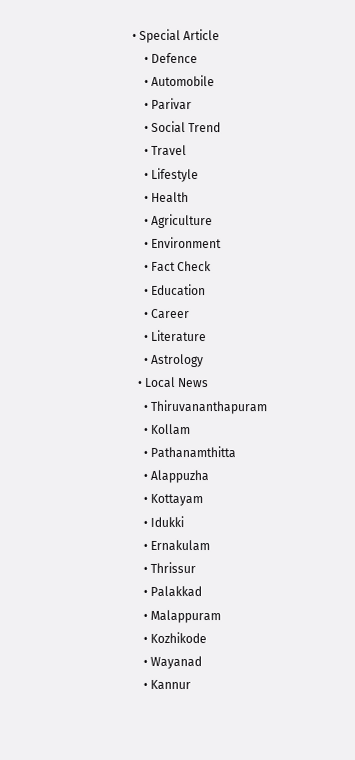• Special Article
    • Defence
    • Automobile
    • Parivar
    • Social Trend
    • Travel
    • Lifestyle
    • Health
    • Agriculture
    • Environment
    • Fact Check
    • Education
    • Career
    • Literature
    • Astrology
  • Local News
    • Thiruvananthapuram
    • Kollam
    • Pathanamthitta
    • Alappuzha
    • Kottayam
    • Idukki
    • Ernakulam
    • Thrissur
    • Palakkad
    • Malappuram
    • Kozhikode
    • Wayanad
    • Kannur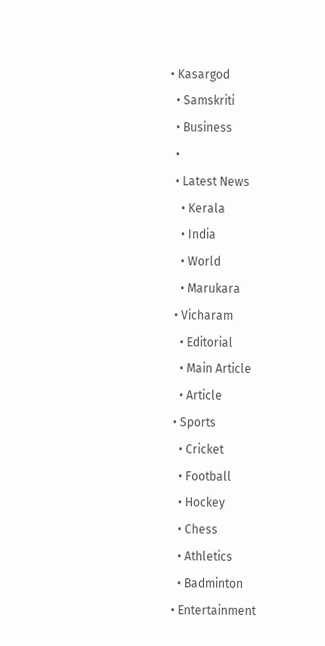• Kasargod
  • Samskriti
  • Business
  •
  • Latest News
    • Kerala
    • India
    • World
    • Marukara
  • Vicharam
    • Editorial
    • Main Article
    • Article
  • Sports
    • Cricket
    • Football
    • Hockey
    • Chess
    • Athletics
    • Badminton
  • Entertainment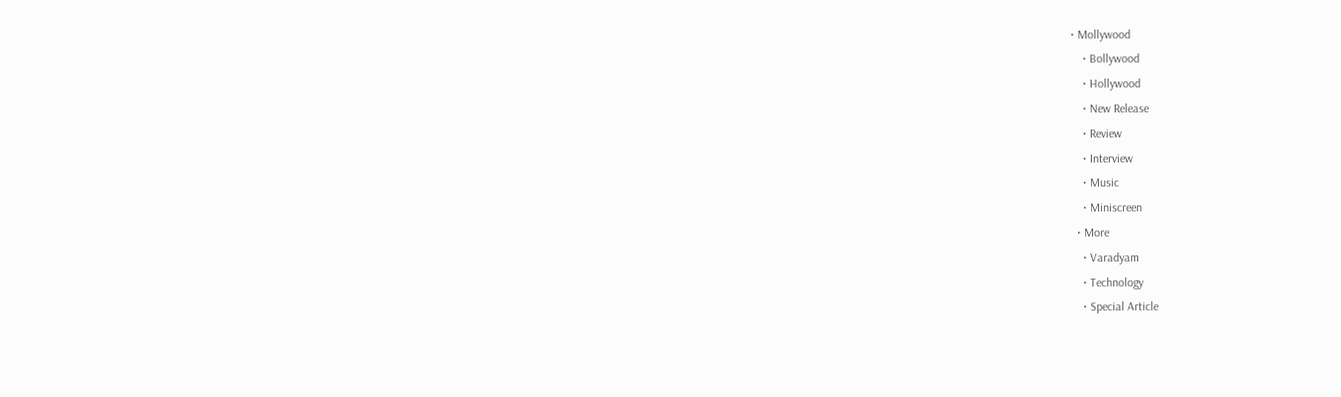• Mollywood
    • Bollywood
    • Hollywood
    • New Release
    • Review
    • Interview
    • Music
    • Miniscreen
  • More
    • Varadyam
    • Technology
    • Special Article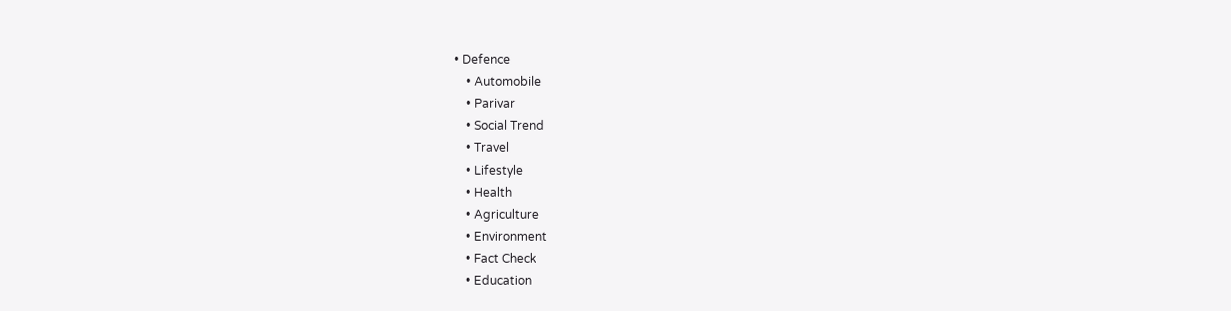• Defence
    • Automobile
    • Parivar
    • Social Trend
    • Travel
    • Lifestyle
    • Health
    • Agriculture
    • Environment
    • Fact Check
    • Education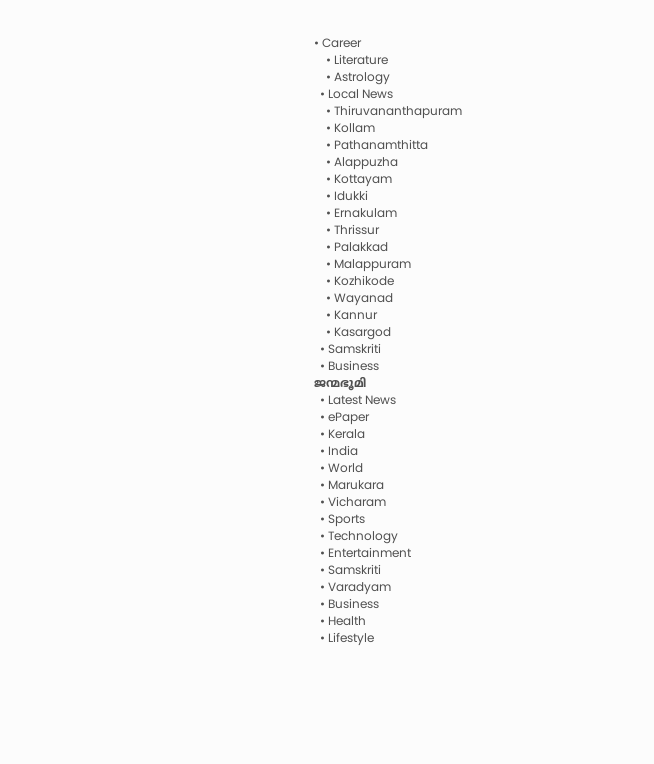• Career
    • Literature
    • Astrology
  • Local News
    • Thiruvananthapuram
    • Kollam
    • Pathanamthitta
    • Alappuzha
    • Kottayam
    • Idukki
    • Ernakulam
    • Thrissur
    • Palakkad
    • Malappuram
    • Kozhikode
    • Wayanad
    • Kannur
    • Kasargod
  • Samskriti
  • Business
ജന്മഭൂമി
  • Latest News
  • ePaper
  • Kerala
  • India
  • World
  • Marukara
  • Vicharam
  • Sports
  • Technology
  • Entertainment
  • Samskriti
  • Varadyam
  • Business
  • Health
  • Lifestyle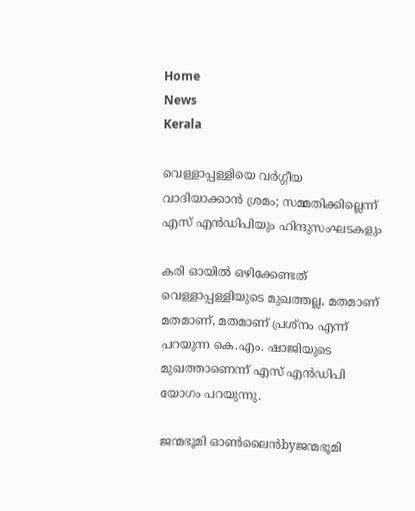Home
News
Kerala

വെള്ളാപ്പള്ളിയെ വര്‍ഗ്ഗീയ വാദിയാക്കാന്‍ ശ്രമം; സമ്മതിക്കില്ലെന്ന് എസ് എന്‍ഡിപിയും ഹിന്ദുസംഘടകളും

കരി ഓയില്‍ ഒഴിക്കേണ്ടത് വെള്ളാപ്പള്ളിയുടെ മുഖത്തല്ല, മതമാണ് മതമാണ്, മതമാണ് പ്രശ്നം എന്ന് പറയുന്ന കെ.എം. ഷാജിയുടെ മുഖത്താണെന്ന് എസ് എന്‍ഡിപി യോഗം പറയുന്നു.

ജന്മഭൂമി ഓണ്‍ലൈന്‍byജന്മഭൂമി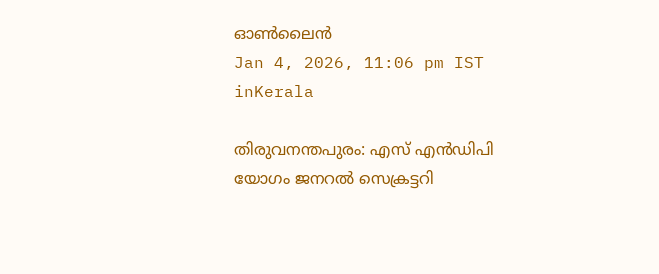ഓണ്‍ലൈന്‍
Jan 4, 2026, 11:06 pm IST
inKerala

തിരുവനന്തപുരം: എസ്‍ എന്‍ഡിപി യോഗം ജനറല്‍ സെക്രട്ടറി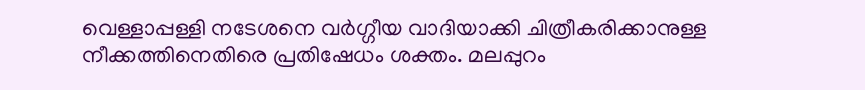വെള്ളാപ്പള്ളി നടേശനെ വര്‍ഗ്ഗീയ വാദിയാക്കി ചിത്രീകരിക്കാനുള്ള നീക്കത്തിനെതിരെ പ്രതിഷേധം ശക്തം. മലപ്പുറം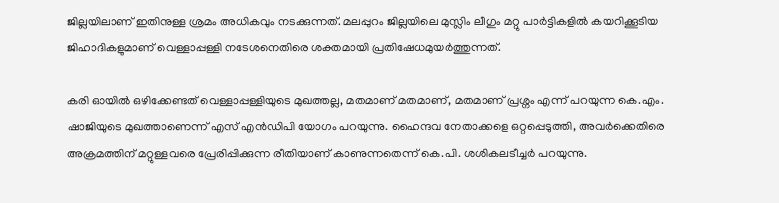ജില്ലയിലാണ് ഇതിനുള്ള ശ്രമം അധികവും നടക്കുന്നത്. മലപ്പുറം ജില്ലയിലെ മുസ്ലിം ലീഗും മറ്റു പാര്‍ട്ടികളില്‍ കയറിക്കൂടിയ ജിഹാദികളുമാണ് വെള്ളാപ്പള്ളി നടേശനെതിരെ ശക്തമായി പ്രതിഷേധമുയര്‍ത്തുന്നത്.

കരി ഓയില്‍ ഒഴിക്കേണ്ടത് വെള്ളാപ്പള്ളിയുടെ മുഖത്തല്ല, മതമാണ് മതമാണ്, മതമാണ് പ്രശ്നം എന്ന് പറയുന്ന കെ.എം. ഷാജിയുടെ മുഖത്താണെന്ന് എസ് എന്‍ഡിപി യോഗം പറയുന്നു. ഹൈന്ദവ നേതാക്കളെ ഒറ്റപ്പെടുത്തി, അവര്‍ക്കെതിരെ അക്രമത്തിന് മറ്റുള്ളവരെ പ്രേരിപ്പിക്കുന്ന രീതിയാണ് കാണുന്നതെന്ന് കെ.പി. ശശികലടീച്ചര്‍ പറയുന്നു.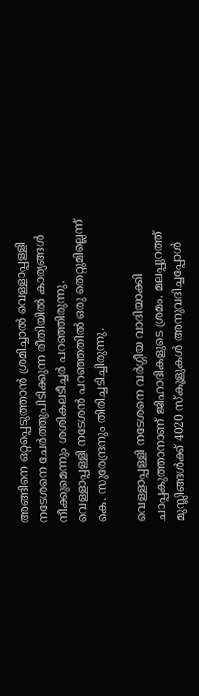അങ്ങിനെ ഒറ്റപ്പെടുത്താന്‍ ശ്രമിച്ചാല്‍ വെള്ളാപ്പള്ളി നടേശനെ ചേര്‍ത്തുപിടിക്കുന്ന രീതിയില്‍ കാര്യങ്ങള്‍ നീക്കുമെന്നും ശശികലടീച്ചര്‍ പറഞ്ഞിരുന്നു. വെള്ളാപ്പള്ളി നടേശന്‍ പറഞ്ഞതില്‍ ഒരു തെറ്റുമില്ലെന്ന് കെ. സുരേന്ദ്രനും തിരിച്ചടിച്ചിരുന്നു.

വെള്ളാപ്പള്ളി നടേശനെ വര്‍ഗ്ഗീയ വാദിയാക്കി ചാപ്പകുത്താനാണ് ജിഹാദികളുടെ ശ്രമം. മലപ്പുറത്ത് മുസ്ലിങ്ങള്‍ക്ക് 4020 സ്കൂളുകള്‍ അനുവദിച്ചപ്പോള്‍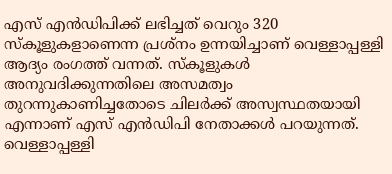എസ് എന്‍ഡിപിക്ക് ലഭിച്ചത് വെറും 320 സ്കൂളുകളാണെന്ന പ്രശ്നം ഉന്നയിച്ചാണ് വെള്ളാപ്പള്ളി ആദ്യം രംഗത്ത് വന്നത്. സ്കൂളുകള്‍ അനുവദിക്കുന്നതിലെ അസമത്വം തുറന്നുകാണിച്ചതോടെ ചിലര്‍ക്ക് അസ്വസ്ഥതയായി എന്നാണ് എസ് എന്‍ഡിപി നേതാക്കള്‍ പറയുന്നത്. വെള്ളാപ്പള്ളി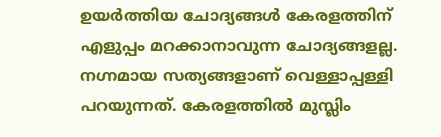ഉയര്‍ത്തിയ ചോദ്യങ്ങള്‍ കേരളത്തിന് എളുപ്പം മറക്കാനാവുന്ന ചോദ്യങ്ങളല്ല. നഗ്നമായ സത്യങ്ങളാണ് വെള്ളാപ്പള്ളി പറയുന്നത്. കേരളത്തില്‍ മുസ്ലിം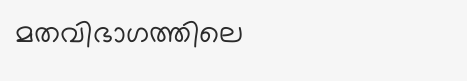മതവിഭാഗത്തിലെ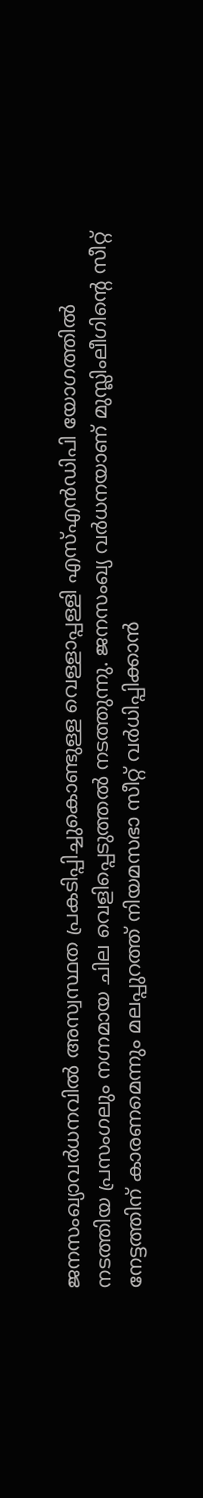ജനസംഖ്യാവര്‍ധനവില്‍ അസ്വസ്ഥത പ്രകടിപ്പിച്ചുകൊണ്ടുള്ള വെള്ളാപ്പള്ളി എസ്എന്‍ഡിപി യോഗത്തില്‍ നടത്തിയ പ്രസംഗലും നഗ്നമായ ചില വെളിപ്പെടുത്തല്‍ നടത്തുന്നു. ജനസംഖ്യ വര്‍ധനയാണ് മുസ്ലിംലീഗിന്റെ സീറ്റ് നേട്ടത്തിന് കാരണമെന്നും മലപ്പുറത്ത് നിയമസഭാ സീറ്റ് വര്‍ധിപ്പിക്കാന്‍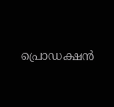പ്രൊഡക്ഷന്‍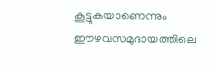കൂട്ടുകയാണെന്നും ഈഴവസമുദായത്തിലെ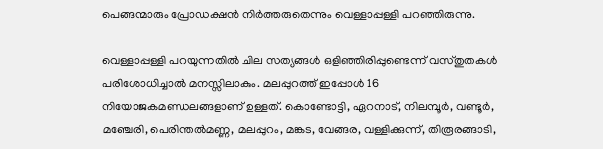പെങ്ങന്മാരും പ്രോഡക്ഷന്‍ നിര്‍ത്തരുതെന്നും വെള്ളാപ്പള്ളി പറഞ്ഞിരുന്നു.

വെള്ളാപ്പള്ളി പറയുന്നതില്‍ ചില സത്യങ്ങള്‍ ഒളിഞ്ഞിരിപ്പുണ്ടെന്ന് വസ്തുതകള്‍ പരിശോധിച്ചാല്‍ മനസ്സിലാകും. മലപ്പുറത്ത് ഇപ്പോള്‍ 16 നിയോജകമണ്ഡലങ്ങളാണ് ഉള്ളത്. കൊണ്ടോട്ടി, ഏറനാട്, നിലമ്പൂര്‍, വണ്ടൂര്‍, മഞ്ചേരി, പെരിന്തല്‍മണ്ണ, മലപ്പുറം, മങ്കട, വേങ്ങര, വള്ളിക്കുന്ന്, തിരൂരങ്ങാടി,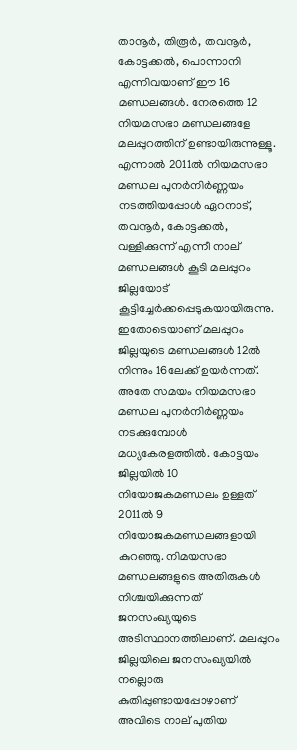താനൂര്‍, തിരൂര്‍, തവനൂര്‍, കോട്ടക്കല്‍, പൊന്നാനി എന്നിവയാണ് ഈ 16 മണ്ഡലങ്ങള്‍. നേരത്തെ 12 നിയമസഭാ മണ്ഡലങ്ങളേ മലപ്പുറത്തിന് ഉണ്ടായിരുന്നുള്ളൂ. എന്നാല്‍ 2011ല്‍ നിയമസഭാ മണ്ഡല പുനര്‍നിര്‍ണ്ണയം നടത്തിയപ്പോള്‍ ഏറനാട്, തവനൂര്‍, കോട്ടക്കല്‍, വള്ളിക്കുന്ന് എന്നീ നാല് മണ്ഡലങ്ങള്‍ കൂടി മലപ്പുറം ജില്ലയോട് കൂട്ടിച്ചേര്‍ക്കപ്പെടുകയായിരുന്നു. ഇതോടെയാണ് മലപ്പുറം ജില്ലയുടെ മണ്ഡലങ്ങള്‍ 12ല്‍ നിന്നും 16ലേക്ക് ഉയര്‍ന്നത്. അതേ സമയം നിയമസഭാ മണ്ഡല പുനര്‍നിര്‍ണ്ണയം നടക്കുമ്പോള്‍ മധ്യകേരളത്തില്‍. കോട്ടയം ജില്ലയില്‍ 10 നിയോജകമണ്ഡലം ഉള്ളത് 2011ല്‍ 9 നിയോജകമണ്ഡലങ്ങളായി കുറഞ്ഞു. നിമയസഭാ മണ്ഡലങ്ങളുടെ അതിരുകള്‍ നിശ്ചയിക്കുന്നത് ജനസംഖ്യയുടെ അടിസ്ഥാനത്തിലാണ്. മലപ്പുറം ജില്ലയിലെ ജനസംഖ്യയില്‍ നല്ലൊരു കുതിപ്പുണ്ടായപ്പോഴാണ് അവിടെ നാല് പുതിയ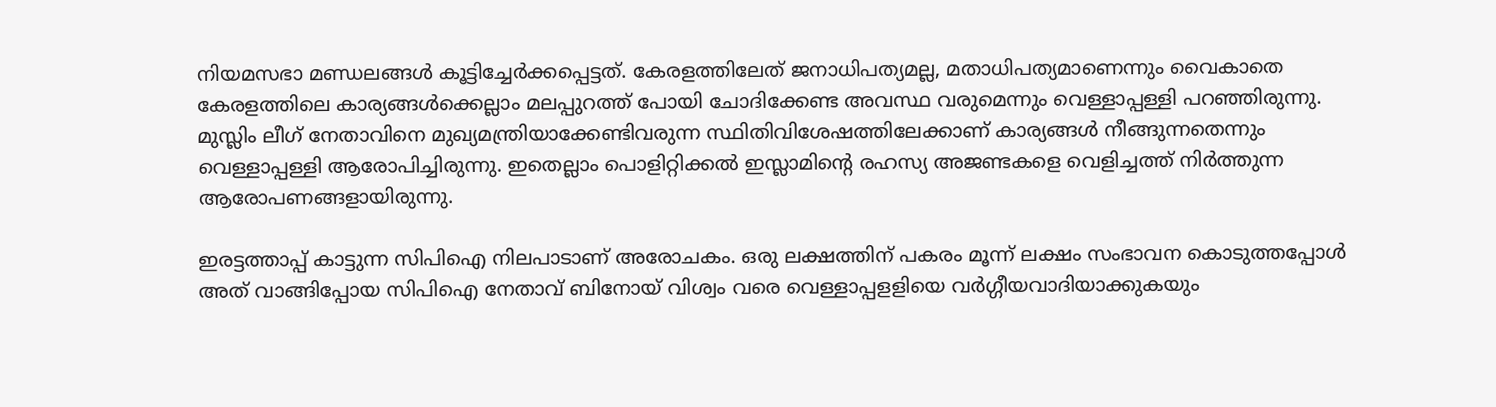നിയമസഭാ മണ്ഡലങ്ങള്‍ കൂട്ടിച്ചേര്‍ക്കപ്പെട്ടത്. കേരളത്തിലേത് ജനാധിപത്യമല്ല, മതാധിപത്യമാണെന്നും വൈകാതെ കേരളത്തിലെ കാര്യങ്ങള്‍ക്കെല്ലാം മലപ്പുറത്ത് പോയി ചോദിക്കേണ്ട അവസ്ഥ വരുമെന്നും വെള്ളാപ്പള്ളി പറഞ്ഞിരുന്നു. മുസ്ലിം ലീഗ് നേതാവിനെ മുഖ്യമന്ത്രിയാക്കേണ്ടിവരുന്ന സ്ഥിതിവിശേഷത്തിലേക്കാണ് കാര്യങ്ങള്‍ നീങ്ങുന്നതെന്നും വെള്ളാപ്പള്ളി ആരോപിച്ചിരുന്നു. ഇതെല്ലാം പൊളിറ്റിക്കല്‍ ഇസ്ലാമിന്റെ രഹസ്യ അജണ്ടകളെ വെളിച്ചത്ത് നിര്‍ത്തുന്ന ആരോപണങ്ങളായിരുന്നു.

ഇരട്ടത്താപ്പ് കാട്ടുന്ന സിപിഐ നിലപാടാണ് അരോചകം. ഒരു ലക്ഷത്തിന് പകരം മൂന്ന് ലക്ഷം സംഭാവന കൊടുത്തപ്പോള്‍ അത് വാങ്ങിപ്പോയ സിപിഐ നേതാവ് ബിനോയ് വിശ്വം വരെ വെള്ളാപ്പളളിയെ വര്‍ഗ്ഗീയവാദിയാക്കുകയും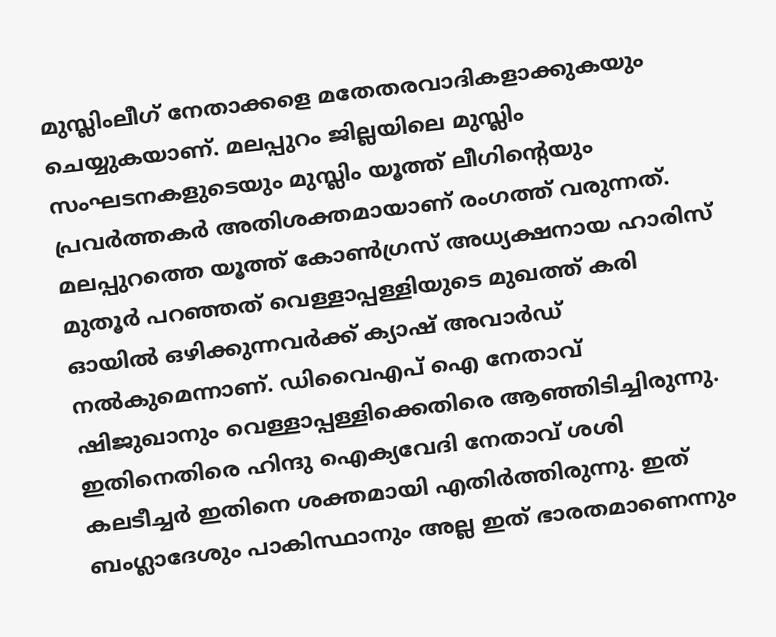മുസ്ലിംലീഗ് നേതാക്കളെ മതേതരവാദികളാക്കുകയും ചെയ്യുകയാണ്. മലപ്പുറം ജില്ലയിലെ മുസ്ലിം സംഘടനകളുടെയും മുസ്ലിം യൂത്ത് ലീഗിന്റെയും പ്രവര്‍ത്തകര്‍ അതിശക്തമായാണ് രംഗത്ത് വരുന്നത്. മലപ്പുറത്തെ യൂത്ത് കോണ്‍ഗ്രസ് അധ്യക്ഷനായ ഹാരിസ് മുതൂര്‍ പറഞ്ഞത് വെള്ളാപ്പള്ളിയുടെ മുഖത്ത് കരി ഓയില്‍ ഒഴിക്കുന്നവര്‍ക്ക് ക്യാഷ് അവാര്‍ഡ് നല്‍കുമെന്നാണ്. ഡിവൈഎപ് ഐ നേതാവ് ഷിജുഖാനും വെള്ളാപ്പള്ളിക്കെതിരെ ആഞ്ഞിടിച്ചിരുന്നു. ഇതിനെതിരെ ഹിന്ദു ഐക്യവേദി നേതാവ് ശശി കലടീച്ചര്‍ ഇതിനെ ശക്തമായി എതിര്‍ത്തിരുന്നു. ഇത് ബംഗ്ലാദേശും പാകിസ്ഥാനും അല്ല ഇത് ഭാരതമാണെന്നും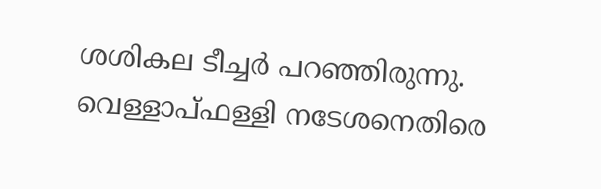ശശികല ടീച്ചര്‍ പറഞ്ഞിരുന്നു. വെള്ളാപ്ഫള്ളി നടേശനെതിരെ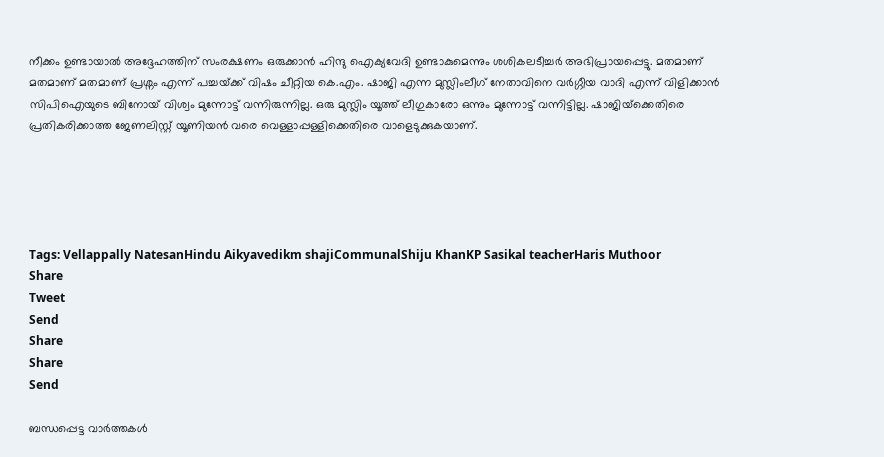നീക്കം ഉണ്ടായാല്‍ അദ്ദേഹത്തിന് സംരക്ഷണം ഒരുക്കാന്‍ ഹിന്ദു ഐക്യവേദി ഉണ്ടാകുമെന്നും ശശികലടീച്ചര്‍ അഭിപ്രായപ്പെട്ടു. മതമാണ് മതമാണ് മതമാണ് പ്രശ്നം എന്ന് പച്ചയ്‌ക്ക് വിഷം ചീറ്റിയ കെ.എം. ഷാജി എന്ന മുസ്ലിംലീഗ് നേതാവിനെ വര്‍ഗ്ഗീയ വാദി എന്ന് വിളിക്കാന്‍ സിപിഐയുടെ ബിനോയ് വിശ്വം മുന്നോട്ട് വന്നിരുന്നില്ല. ഒരു മുസ്ലിം യൂത്ത് ലീഗുകാരോ ഒന്നും മുന്നോട്ട് വന്നിട്ടില്ല. ഷാജിയ്‌ക്കെതിരെ പ്രതികരിക്കാത്ത ജേണലിസ്റ്റ് യൂണിയന്‍ വരെ വെള്ളാപ്പള്ളിക്കെതിരെ വാളെടുക്കുകയാണ്.





Tags: Vellappally NatesanHindu Aikyavedikm shajiCommunalShiju KhanKP Sasikal teacherHaris Muthoor
Share
Tweet
Send
Share
Share
Send

ബന്ധപ്പെട്ട വാര്‍ത്തകള്‍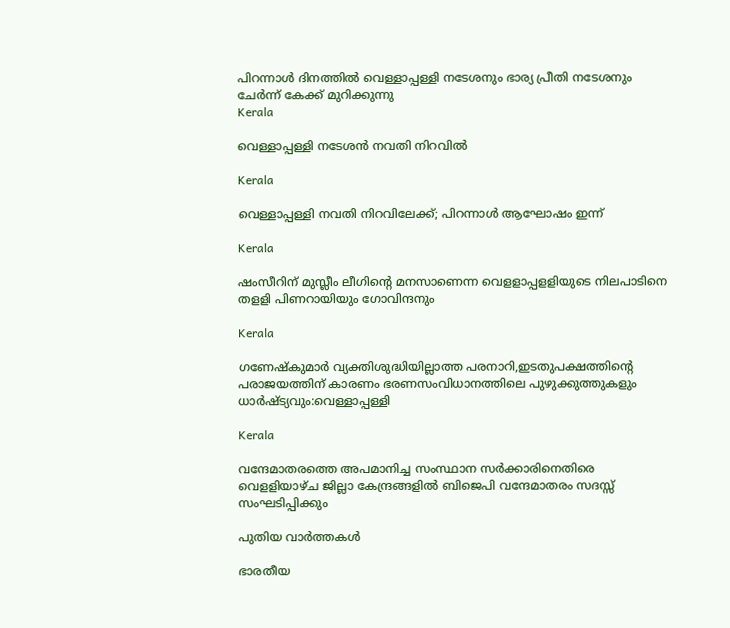പിറന്നാള്‍ ദിനത്തില്‍ വെള്ളാപ്പള്ളി നടേശനും ഭാര്യ പ്രീതി നടേശനും ചേര്‍ന്ന് കേക്ക് മുറിക്കുന്നു
Kerala

വെള്ളാപ്പള്ളി നടേശന്‍ നവതി നിറവില്‍

Kerala

വെള്ളാപ്പള്ളി നവതി നിറവിലേക്ക്; പിറന്നാള്‍ ആഘോഷം ഇന്ന്

Kerala

ഷംസീറിന് മുസ്ലീം ലീഗിന്റെ മനസാണെന്ന വെളളാപ്പളളിയുടെ നിലപാടിനെ തളളി പിണറായിയും ഗോവിന്ദനും

Kerala

ഗണേഷ്കുമാര്‍ വ്യക്തിശുദ്ധിയില്ലാത്ത പരനാറി,ഇടതുപക്ഷത്തിന്റെ പരാജയത്തിന് കാരണം ഭരണസംവിധാനത്തിലെ പുഴുക്കുത്തുകളും ധാര്‍ഷ്ട്യവും:വെള്ളാപ്പള്ളി

Kerala

വന്ദേമാതരത്തെ അപമാനിച്ച സംസ്ഥാന സര്‍ക്കാരിനെതിരെ വെളളിയാഴ്ച ജില്ലാ കേന്ദ്രങ്ങളില്‍ ബിജെപി വന്ദേമാതരം സദസ്സ് സംഘടിപ്പിക്കും

പുതിയ വാര്‍ത്തകള്‍

ഭാരതീയ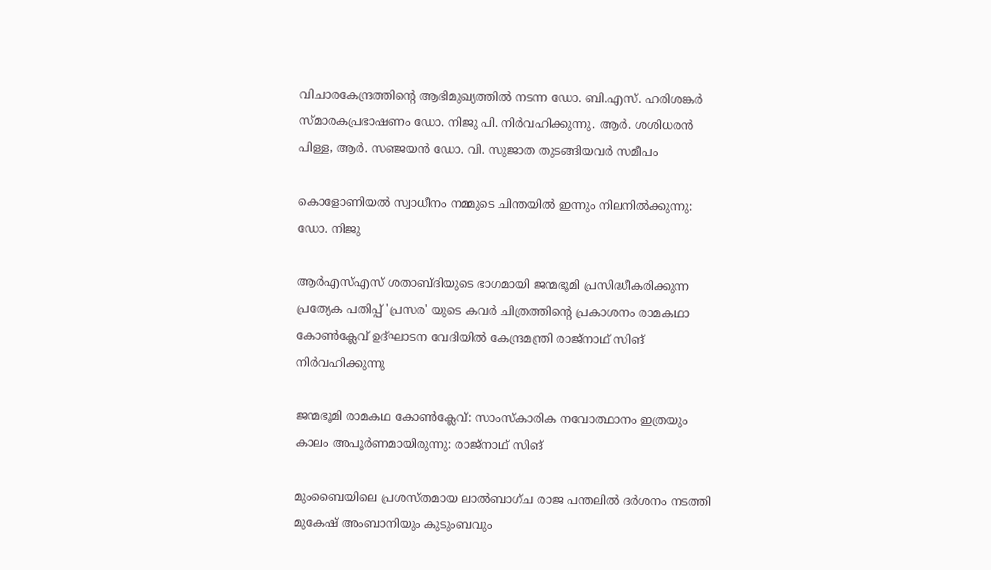വിചാരകേന്ദ്രത്തിന്റെ ആഭിമുഖ്യത്തില്‍ നടന്ന ഡോ. ബി.എസ്. ഹരിശങ്കര്‍ സ്മാരകപ്രഭാഷണം ഡോ. നിജു പി. നിര്‍വഹിക്കുന്നു. ആര്‍. ശശിധരന്‍ പിള്ള, ആര്‍. സഞ്ജയന്‍ ഡോ. വി. സുജാത തുടങ്ങിയവര്‍ സമീപം

കൊളോണിയല്‍ സ്വാധീനം നമ്മുടെ ചിന്തയില്‍ ഇന്നും നിലനില്‍ക്കുന്നു: ഡോ. നിജു

ആര്‍എസ്എസ് ശതാബ്ദിയുടെ ഭാഗമായി ജന്മഭൂമി പ്രസിദ്ധീകരിക്കുന്ന പ്രത്യേക പതിപ്പ് 'പ്രസര' യുടെ കവര്‍ ചിത്രത്തിന്റെ പ്രകാശനം രാമകഥാ കോണ്‍ക്ലേവ് ഉദ്ഘാടന വേദിയില്‍ കേന്ദ്രമന്ത്രി രാജ്‌നാഥ് സിങ് നിര്‍വഹിക്കുന്നു

ജന്മഭൂമി രാമകഥ കോണ്‍ക്ലേവ്: സാംസ്‌കാരിക നവോത്ഥാനം ഇത്രയും കാലം അപൂര്‍ണമായിരുന്നു: രാജ്‌നാഥ് സിങ്

മുംബൈയിലെ പ്രശസ്തമായ ലാൽബാഗ്ച രാജ പന്തലിൽ ദർശനം നടത്തി മുകേഷ് അംബാനിയും കുടുംബവും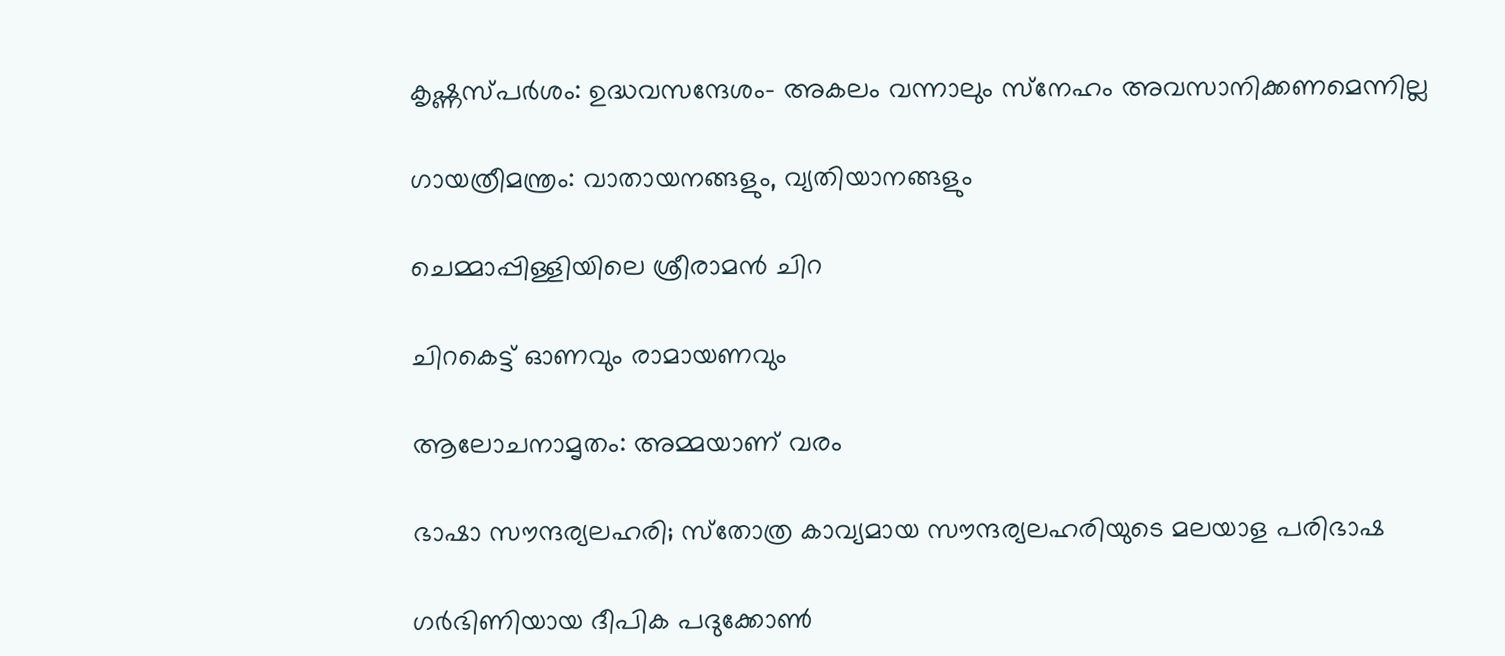കൃഷ്ണസ്പര്‍ശം: ഉദ്ധവസന്ദേശം- അകലം വന്നാലും സ്‌നേഹം അവസാനിക്കണമെന്നില്ല

ഗായത്രീമന്ത്രം: വാതായനങ്ങളും, വ്യതിയാനങ്ങളും

ചെമ്മാപ്പിള്ളിയിലെ ശ്രീരാമന്‍ ചിറ

ചിറകെട്ട് ഓണവും രാമായണവും

ആലോചനാമൃതം: അമ്മയാണ് വരം

ഭാഷാ സൗന്ദര്യലഹരി; സ്‌തോത്ര കാവ്യമായ സൗന്ദര്യലഹരിയുടെ മലയാള പരിഭാഷ

ഗര്‍ഭിണിയായ ദീപിക പദുക്കോണ്‍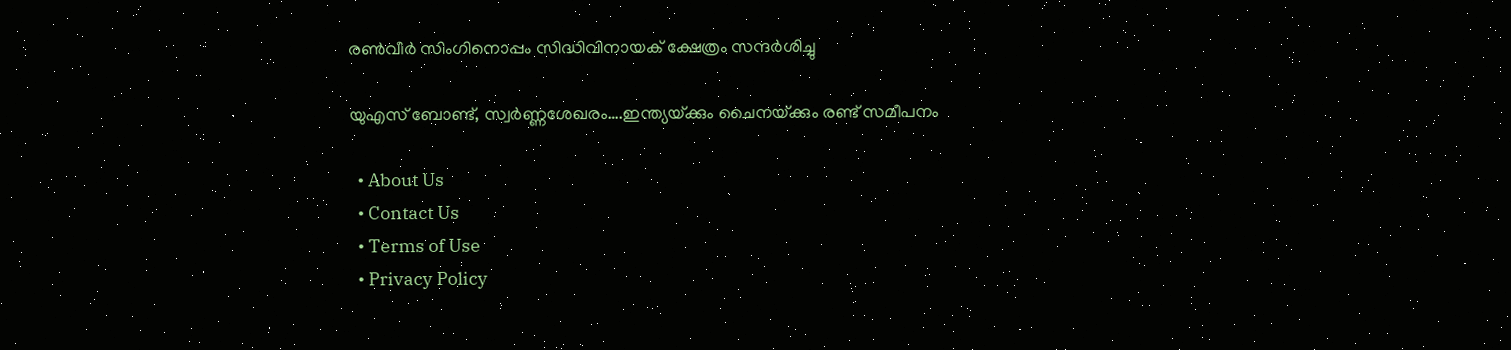രണ്‍വീര്‍ സിംഗിനൊപ്പം സിദ്ധിവിനായക് ക്ഷേത്രം സന്ദര്‍ശിച്ചു

യുഎസ് ബോണ്ട്, സ്വര്‍ണ്ണശേഖരം….ഇന്ത്യയ്‌ക്കും ചൈനയ്‌ക്കും രണ്ട് സമീപനം

  • About Us
  • Contact Us
  • Terms of Use
  • Privacy Policy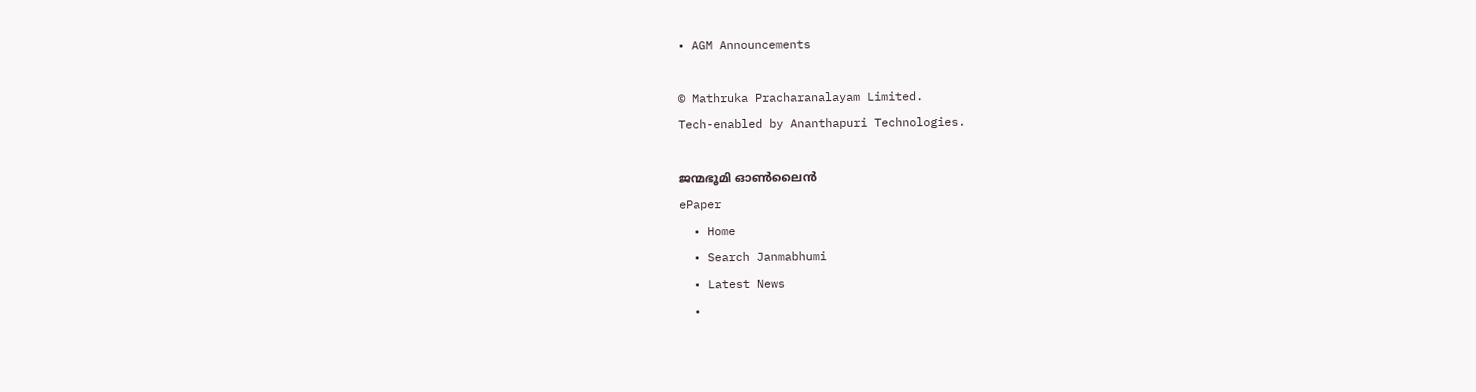• AGM Announcements

© Mathruka Pracharanalayam Limited.
Tech-enabled by Ananthapuri Technologies.

ജന്മഭൂമി ഓണ്‍ലൈന്‍
ePaper
  • Home
  • Search Janmabhumi
  • Latest News
  •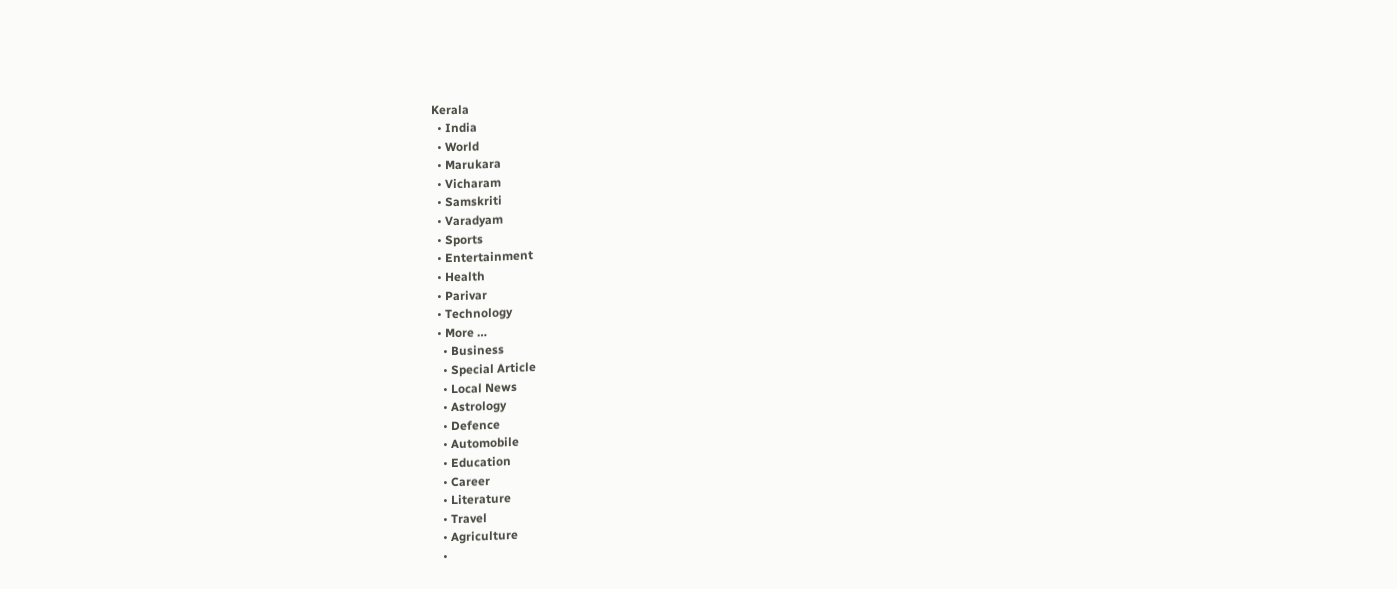Kerala
  • India
  • World
  • Marukara
  • Vicharam
  • Samskriti
  • Varadyam
  • Sports
  • Entertainment
  • Health
  • Parivar
  • Technology
  • More …
    • Business
    • Special Article
    • Local News
    • Astrology
    • Defence
    • Automobile
    • Education
    • Career
    • Literature
    • Travel
    • Agriculture
    •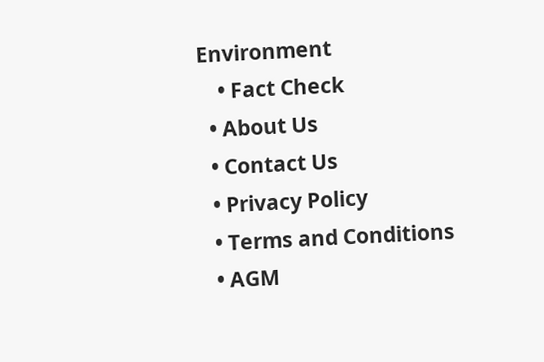Environment
    • Fact Check
  • About Us
  • Contact Us
  • Privacy Policy
  • Terms and Conditions
  • AGM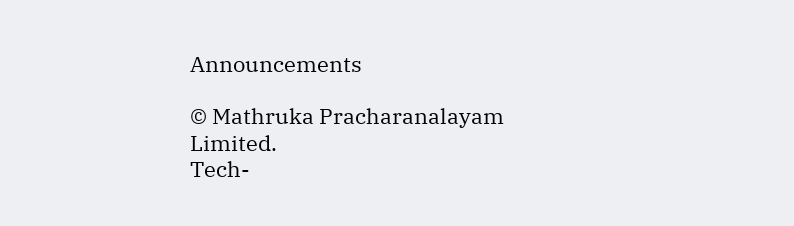Announcements

© Mathruka Pracharanalayam Limited.
Tech-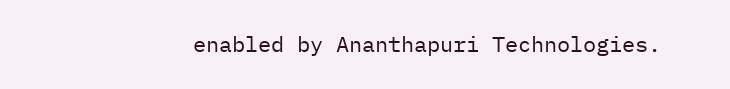enabled by Ananthapuri Technologies.